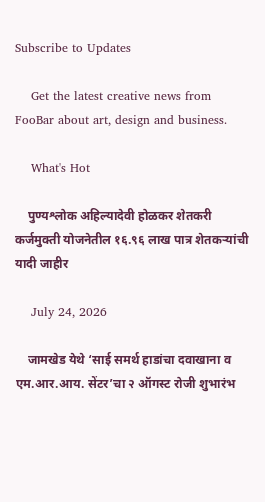Subscribe to Updates

    Get the latest creative news from FooBar about art, design and business.

    What's Hot

    पुण्यश्लोक अहिल्यादेवी होळकर शेतकरी कर्जमुक्ती योजनेतील १६.९६ लाख पात्र शेतकऱ्यांची यादी जाहीर

    July 24, 2026

    जामखेड येथे ‘साई समर्थ हाडांचा दवाखाना व एम.आर.आय. सेंटर’चा २ ऑगस्ट रोजी शुभारंभ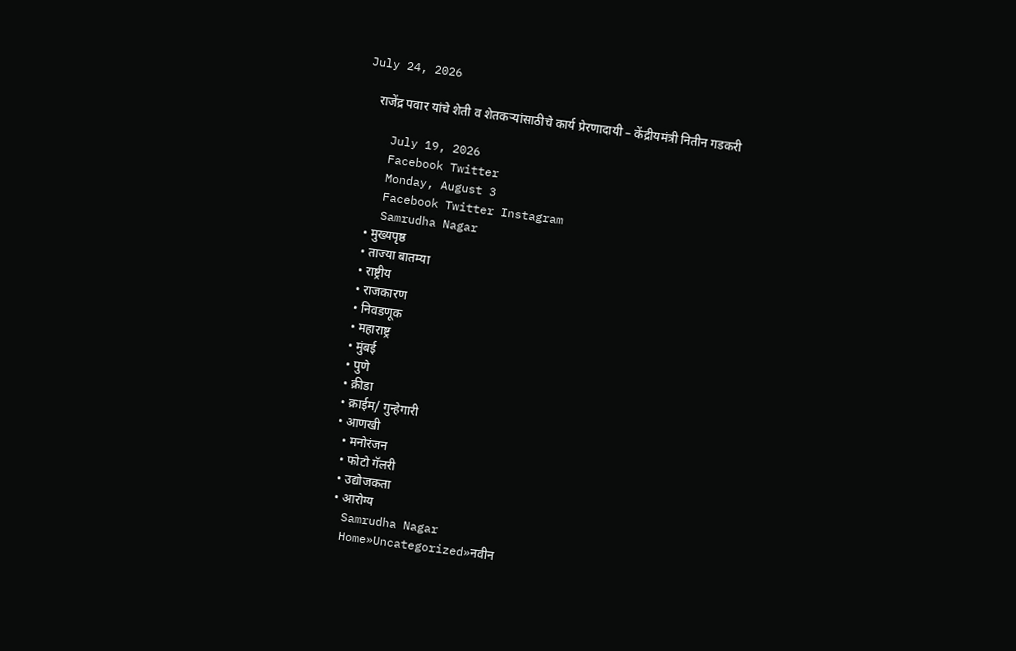July 24, 2026

    राजेंद्र पवार यांचे शेती व शेतकऱ्यांसाठीचे कार्य प्रेरणादायी – केंद्रीयमंत्री नितीन गडकरी

    July 19, 2026
    Facebook Twitter
    Monday, August 3
    Facebook Twitter Instagram
    Samrudha Nagar
    • मुख्यपृष्ठ
    • ताज्या बातम्या
    • राष्ट्रीय
    • राजकारण
    • निवडणूक
    • महाराष्ट्र
    • मुंबई
    • पुणे
    • क्रीडा
    • क्राईम/ गुन्हेगारी
    • आणखी
      • मनोरंजन
      • फोटो गॅलरी
      • उद्योजकता
      • आरोग्य
    Samrudha Nagar
    Home»Uncategorized»नवीन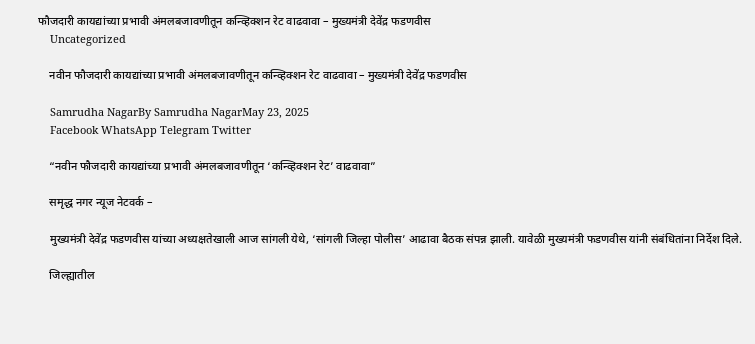फौजदारी कायद्यांच्या प्रभावी अंमलबजावणीतून कन्व्हिक्शन रेट वाढवावा – मुख्यमंत्री देवेंद्र फडणवीस
    Uncategorized

    नवीन फौजदारी कायद्यांच्या प्रभावी अंमलबजावणीतून कन्व्हिक्शन रेट वाढवावा – मुख्यमंत्री देवेंद्र फडणवीस

    Samrudha NagarBy Samrudha NagarMay 23, 2025
    Facebook WhatsApp Telegram Twitter

    “नवीन फौजदारी कायद्यांच्या प्रभावी अंमलबजावणीतून ‘कन्व्हिक्शन रेट’ वाढवावा”

    समृद्ध नगर न्यूज नेटवर्क –

    मुख्यमंत्री देवेंद्र फडणवीस यांच्या अध्यक्षतेखाली आज सांगली येथे, ‘सांगली जिल्हा पोलीस’ आढावा बैठक संपन्न झाली. यावेळी मुख्यमंत्री फडणवीस यांनी संबंधितांना निर्देश दिले.

    जिल्ह्यातील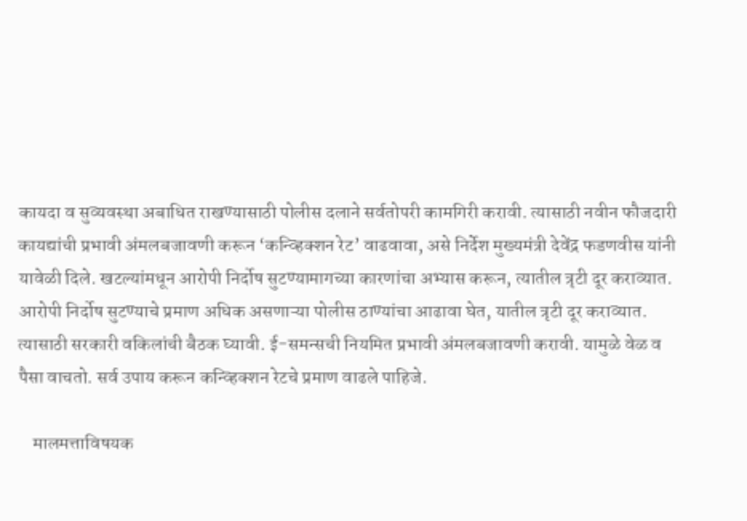कायदा व सुव्यवस्था अबाधित राखण्यासाठी पोलीस दलाने सर्वतोपरी कामगिरी करावी. त्यासाठी नवीन फौजदारी कायद्यांची प्रभावी अंमलबजावणी करून ‘कन्व्हिक्शन रेट’ वाढवावा, असे निर्देश मुख्यमंत्री देवेंद्र फडणवीस यांनी यावेळी दिले. खटल्यांमधून आरोपी निर्दोष सुटण्यामागच्या कारणांचा अभ्यास करून, त्यातील त्रृटी दूर कराव्यात. आरोपी निर्दोष सुटण्याचे प्रमाण अधिक असणाऱ्या पोलीस ठाण्यांचा आढावा घेत, यातील त्रृटी दूर कराव्यात. त्यासाठी सरकारी वकिलांची बैठक घ्यावी. ई-समन्सची नियमित प्रभावी अंमलबजावणी करावी. यामुळे वेळ व पैसा वाचतो. सर्व उपाय करून कन्व्हिक्शन रेटचे प्रमाण वाढले पाहिजे.

    मालमत्ताविषयक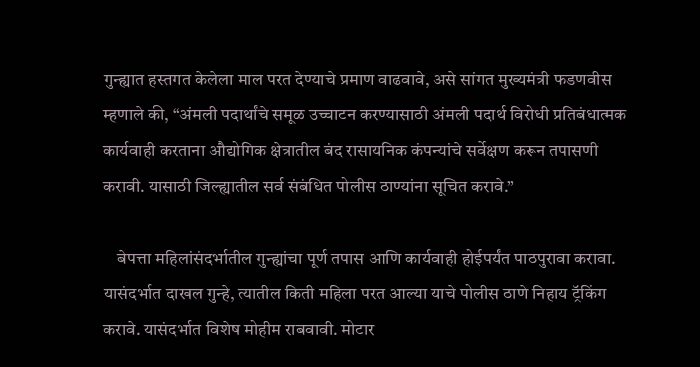गुन्ह्यात हस्तगत केलेला माल परत देण्याचे प्रमाण वाढवावे, असे सांगत मुख्यमंत्री फडणवीस म्हणाले की, “अंमली पदार्थांचे समूळ उच्चाटन करण्यासाठी अंमली पदार्थ विरोधी प्रतिबंधात्मक कार्यवाही करताना औद्योगिक क्षेत्रातील बंद रासायनिक कंपन्यांचे सर्वेक्षण करून तपासणी करावी. यासाठी जिल्ह्यातील सर्व संबंधित पोलीस ठाण्यांना सूचित करावे.”

    बेपत्ता महिलांसंदर्भातील गुन्ह्यांचा पूर्ण तपास आणि कार्यवाही होईपर्यंत पाठपुरावा करावा. यासंदर्भात दाखल गुन्हे, त्यातील किती महिला परत आल्या याचे पोलीस ठाणे निहाय ट्रॅकिंग करावे. यासंदर्भात विशेष मोहीम राबवावी. मोटार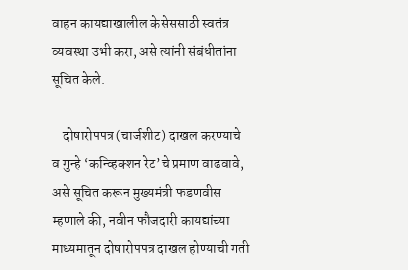वाहन कायद्याखालील केसेससाठी स्वतंत्र व्यवस्था उभी करा, असे त्यांनी संबंधीतांना सूचित केले.

    दोषारोपपत्र (चार्जशीट) दाखल करण्याचे व गुन्हे ‘कन्व्हिक्शन रेट’चे प्रमाण वाढवावे, असे सूचित करून मुख्यमंत्री फडणवीस म्हणाले की, नवीन फौजदारी कायद्यांच्या माध्यमातून दोषारोपपत्र दाखल होण्याची गती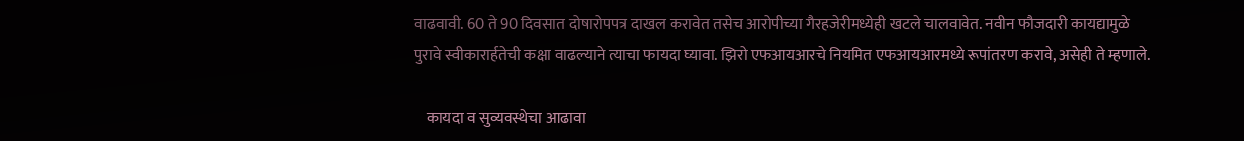वाढवावी. 60 ते 90 दिवसात दोषारोपपत्र दाखल करावेत तसेच आरोपीच्या गैरहजेरीमध्येही खटले चालवावेत. नवीन फौजदारी कायद्यामुळे पुरावे स्वीकारार्हतेची कक्षा वाढल्याने त्याचा फायदा घ्यावा. झिरो एफआयआरचे नियमित एफआयआरमध्ये रूपांतरण करावे, असेही ते म्हणाले.

    कायदा व सुव्यवस्थेचा आढावा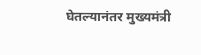घेतल्यानंतर मुख्यमंत्री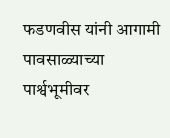फडणवीस यांनी आगामी पावसाळ्याच्या पार्श्वभूमीवर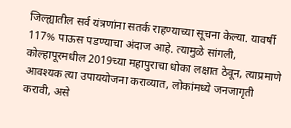जिल्ह्यातील सर्व यंत्रणांना सतर्क राहण्याच्या सूचना केल्या. यावर्षी 117% पाऊस पडण्याचा अंदाज आहे. त्यामुळे सांगली, कोल्हापूरमधील 2019च्या महापुराचा धोका लक्षात ठेवून, त्याप्रमाणे आवश्यक त्या उपाययोजना कराव्यात, लोकांमध्ये जनजागृती करावी, असे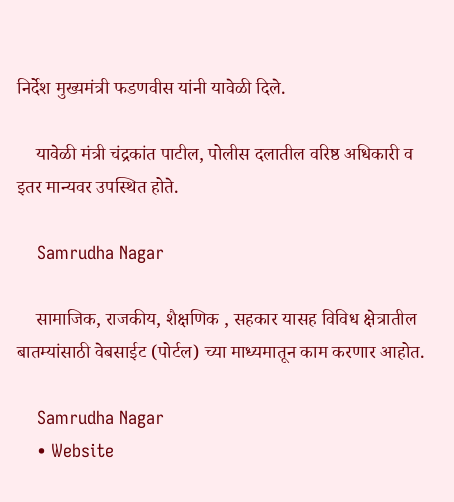निर्देश मुख्यमंत्री फडणवीस यांनी यावेळी दिले.

    यावेळी मंत्री चंद्रकांत पाटील, पोलीस दलातील वरिष्ठ अधिकारी व इतर मान्यवर उपस्थित होते.

    Samrudha Nagar

    सामाजिक, राजकीय, शैक्षणिक , सहकार यासह विविध क्षेत्रातील बातम्यांसाठी वेबसाईट (पोर्टल) च्या माध्यमातून काम करणार आहोत.

    Samrudha Nagar
    • Website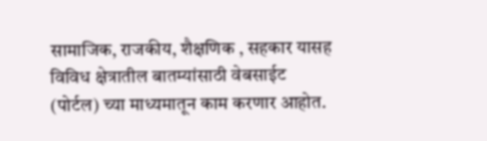सामाजिक, राजकीय, शैक्षणिक , सहकार यासह विविध क्षेत्रातील बातम्यांसाठी वेबसाईट (पोर्टल) च्या माध्यमातून काम करणार आहोत.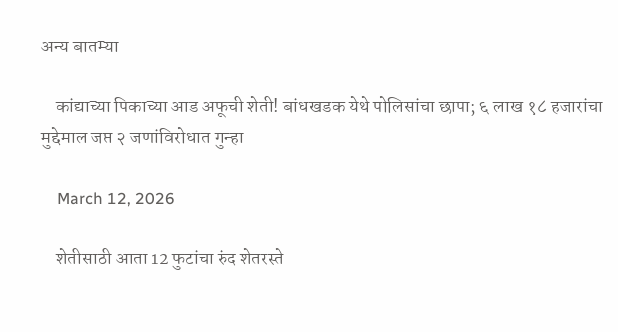अन्य बातम्या

    कांद्याच्या पिकाच्या आड अफूची शेती! बांधखडक येथे पोलिसांचा छापा; ६ लाख १८ हजारांचा मुद्देमाल जप्त २ जणांविरोधात गुन्हा

    March 12, 2026

    शेतीसाठी आता 12 फुटांचा रुंद शेतरस्ते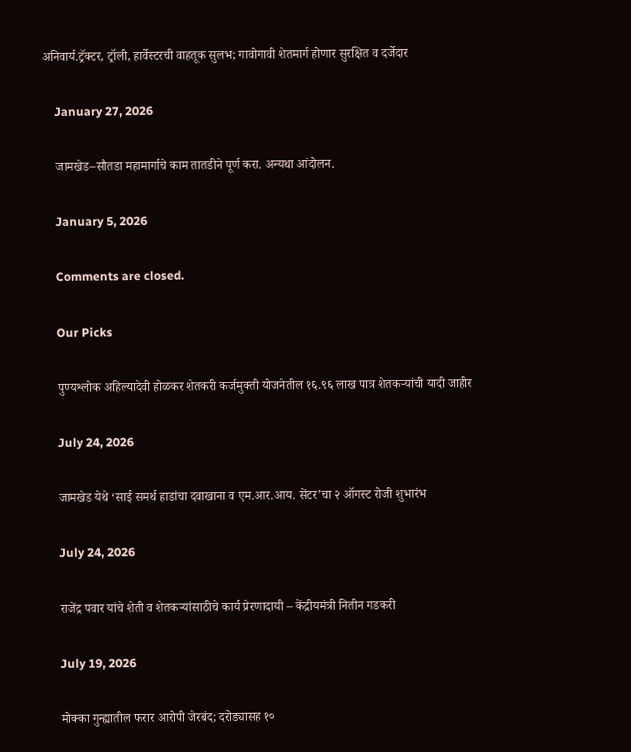अनिवार्य.ट्रॅक्टर, ट्रॉली, हार्वेस्टरची वाहतूक सुलभ; गावोगावी शेतमार्ग होणार सुरक्षित व दर्जेदार

    January 27, 2026

    जामखेड–सौतडा महामार्गाचे काम तातडीने पूर्ण करा. अन्यथा आंदोलन.

    January 5, 2026

    Comments are closed.

    Our Picks

    पुण्यश्लोक अहिल्यादेवी होळकर शेतकरी कर्जमुक्ती योजनेतील १६.९६ लाख पात्र शेतकऱ्यांची यादी जाहीर

    July 24, 2026

    जामखेड येथे ‘साई समर्थ हाडांचा दवाखाना व एम.आर.आय. सेंटर’चा २ ऑगस्ट रोजी शुभारंभ

    July 24, 2026

    राजेंद्र पवार यांचे शेती व शेतकऱ्यांसाठीचे कार्य प्रेरणादायी – केंद्रीयमंत्री नितीन गडकरी

    July 19, 2026

    मोक्का गुन्ह्यातील फरार आरोपी जेरबंद; दरोड्यासह १०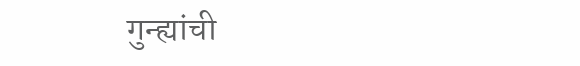गुन्ह्यांची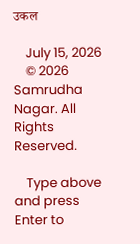उकल

    July 15, 2026
    © 2026 Samrudha Nagar. All Rights Reserved.

    Type above and press Enter to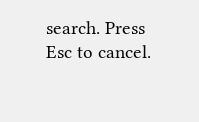search. Press Esc to cancel.